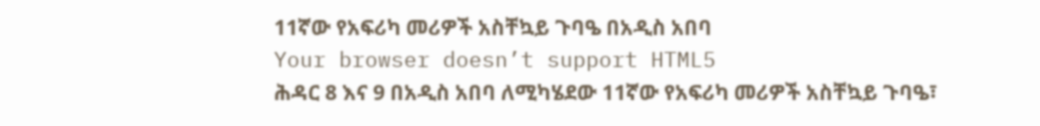11ኛው የአፍሪካ መሪዎች አስቸኳይ ጉባዔ በአዲስ አበባ
Your browser doesn’t support HTML5
ሕዳር 8 እና 9 በአዲስ አበባ ለሚካሄደው 11ኛው የአፍሪካ መሪዎች አስቸኳይ ጉባዔ፣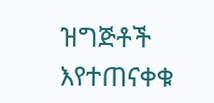ዝግጅቶች እየተጠናቀቁ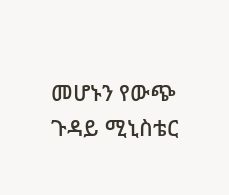መሆኑን የውጭ ጉዳይ ሚኒስቴር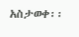አስታወቀ፡፡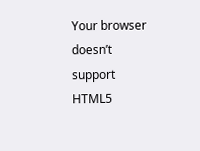Your browser doesn’t support HTML5